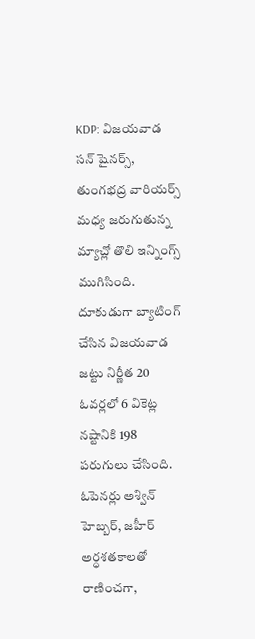KDP: విజయవాడ సన్ షైనర్స్, తుంగభద్ర వారియర్స్ మధ్య జరుగుతున్న మ్యాచ్లో తొలి ఇన్నింగ్స్ ముగిసింది. దూకుడుగా బ్యాటింగ్ చేసిన విజయవాడ జట్టు నిర్ణీత 20 ఓవర్లలో 6 వికెట్ల నష్టానికి 198 పరుగులు చేసింది. ఓపెనర్లు అశ్విన్ హెబ్బర్, జహీర్ అర్ధశతకాలతో రాణించగా,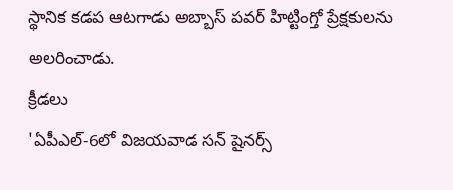స్థానిక కడప ఆటగాడు అబ్బాస్ పవర్ హిట్టింగ్తో ప్రేక్షకులను అలరించాడు.
క్రీడలు
'ఏపీఎల్-6లో విజయవాడ సన్ షైనర్స్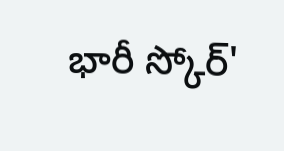భారీ స్కోర్'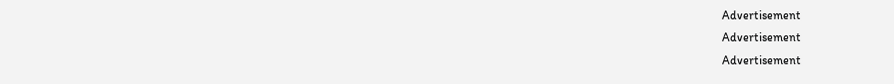Advertisement
Advertisement
Advertisement